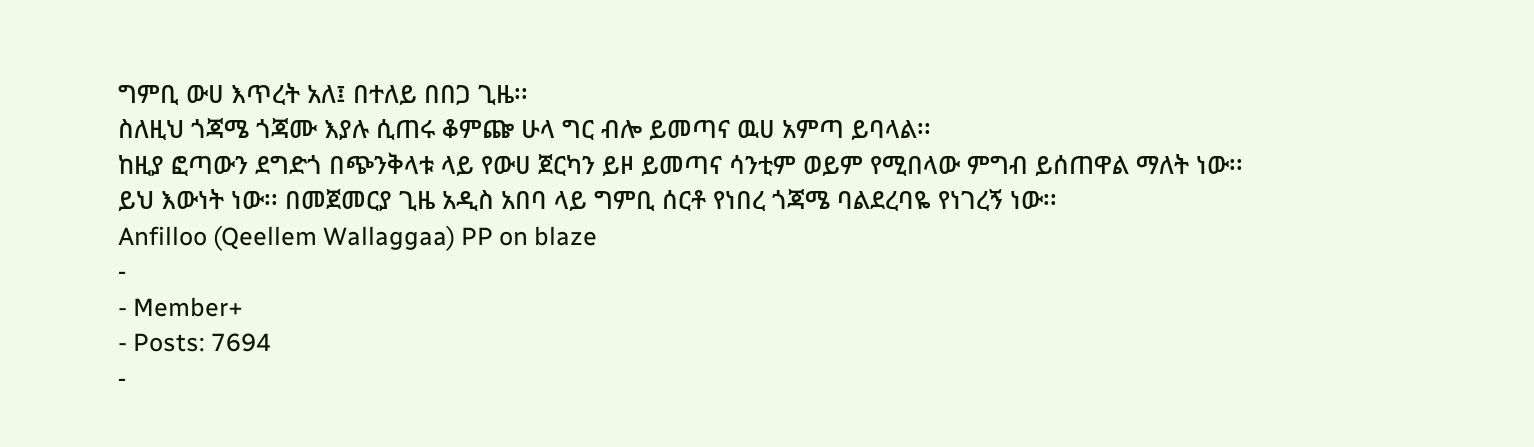ግምቢ ውሀ እጥረት አለ፤ በተለይ በበጋ ጊዜ፡፡
ስለዚህ ጎጃሜ ጎጃሙ እያሉ ሲጠሩ ቆምጬ ሁላ ግር ብሎ ይመጣና ዉሀ አምጣ ይባላል፡፡
ከዚያ ፎጣውን ደግድጎ በጭንቅላቱ ላይ የውሀ ጀርካን ይዞ ይመጣና ሳንቲም ወይም የሚበላው ምግብ ይሰጠዋል ማለት ነው፡፡
ይህ እውነት ነው፡፡ በመጀመርያ ጊዜ አዲስ አበባ ላይ ግምቢ ሰርቶ የነበረ ጎጃሜ ባልደረባዬ የነገረኝ ነው፡፡
Anfilloo (Qeellem Wallaggaa) PP on blaze
-
- Member+
- Posts: 7694
-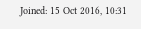Joined: 15 Oct 2016, 10:31